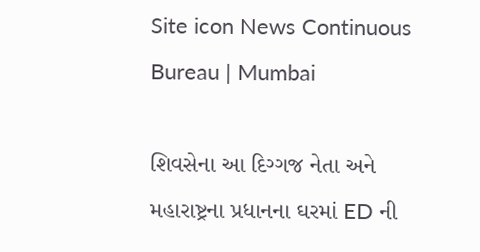Site icon News Continuous Bureau | Mumbai

શિવસેના આ દિગ્ગજ નેતા અને મહારાષ્ટ્રના પ્રધાનના ઘરમાં ED ની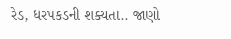રેડ, ધરપકડની શક્યતા.. જાણો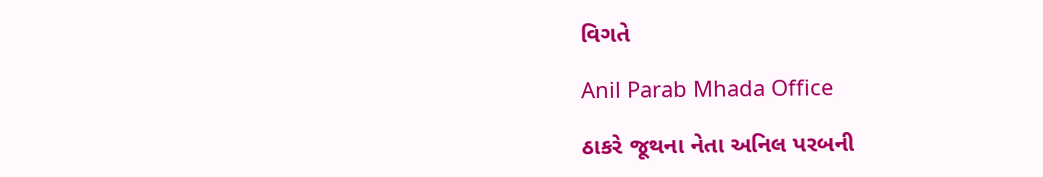વિગતે

Anil Parab Mhada Office

ઠાકરે જૂથના નેતા અનિલ પરબની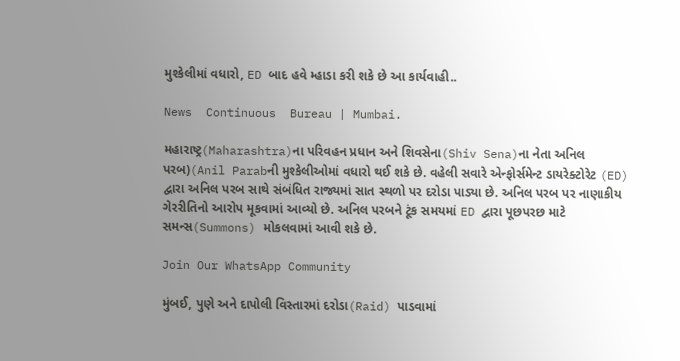મુશ્કેલીમાં વધારો, ED બાદ હવે મ્હાડા કરી શકે છે આ કાર્યવાહી..

News  Continuous  Bureau | Mumbai.

મહારાષ્ટ્ર(Maharashtra)ના પરિવહન પ્રધાન અને શિવસેના(Shiv Sena)ના નેતા અનિલ પરબ)(Anil Parabની મુશ્કેલીઓમાં વધારો થઈ શકે છે. વહેલી સવારે એન્ફોર્સમેન્ટ ડાયરેક્ટોરેટ (ED) દ્વારા અનિલ પરબ સાથે સંબંધિત રાજ્યમાં સાત સ્થળો પર દરોડા પાડ્યા છે. અનિલ પરબ પર નાણાકીય ગેરરીતિનો આરોપ મૂકવામાં આવ્યો છે. અનિલ પરબને ટૂંક સમયમાં ED દ્વારા પૂછપરછ માટે સમન્સ(Summons) મોકલવામાં આવી શકે છે.

Join Our WhatsApp Community

મુંબઈ, પુણે અને દાપોલી વિસ્તારમાં દરોડા(Raid) પાડવામાં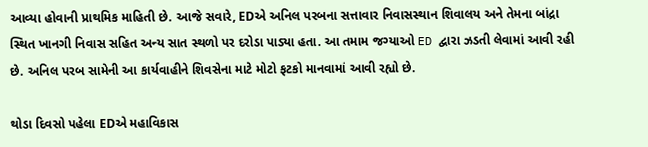આવ્યા હોવાની પ્રાથમિક માહિતી છે. આજે સવારે, EDએ અનિલ પરબના સત્તાવાર નિવાસસ્થાન શિવાલય અને તેમના બાંદ્રા સ્થિત ખાનગી નિવાસ સહિત અન્ય સાત સ્થળો પર દરોડા પાડ્યા હતા. આ તમામ જગ્યાઓ ED દ્વારા ઝડતી લેવામાં આવી રહી છે. અનિલ પરબ સામેની આ કાર્યવાહીને શિવસેના માટે મોટો ફટકો માનવામાં આવી રહ્યો છે.

થોડા દિવસો પહેલા EDએ મહાવિકાસ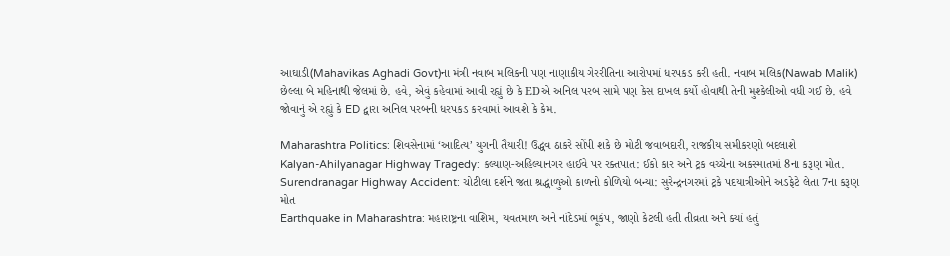આઘાડી(Mahavikas Aghadi Govt)ના મંત્રી નવાબ મલિકની પણ નાણાકીય ગેરરીતિના આરોપમાં ધરપકડ કરી હતી. નવાબ મલિક(Nawab Malik) છેલ્લા બે મહિનાથી જેલમાં છે. હવે, એવું કહેવામાં આવી રહ્યું છે કે EDએ અનિલ પરબ સામે પણ કેસ દાખલ કર્યો હોવાથી તેની મુશ્કેલીઓ વધી ગઈ છે. હવે જોવાનું એ રહ્યું કે ED દ્વારા અનિલ પરબની ધરપકડ કરવામાં આવશે કે કેમ.

Maharashtra Politics: શિવસેનામાં ‘આદિત્ય’ યુગની તૈયારી! ઉદ્ધવ ઠાકરે સોંપી શકે છે મોટી જવાબદારી, રાજકીય સમીકરણો બદલાશે
Kalyan-Ahilyanagar Highway Tragedy: કલ્યાણ-અહિલ્યાનગર હાઈવે પર રક્તપાત: ઈકો કાર અને ટ્રક વચ્ચેના અકસ્માતમાં 8ના કરૂણ મોત.
Surendranagar Highway Accident: ચોટીલા દર્શને જતા શ્રદ્ધાળુઓ કાળનો કોળિયો બન્યા: સુરેન્દ્રનગરમાં ટ્રકે પદયાત્રીઓને અડફેટે લેતા 7ના કરૂણ મોત
Earthquake in Maharashtra: મહારાષ્ટ્રના વાશિમ, યવતમાળ અને નાંદેડમાં ભૂકંપ, જાણો કેટલી હતી તીવ્રતા અને ક્યાં હતું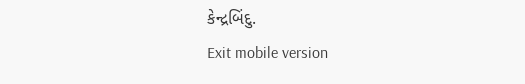કેન્દ્રબિંદુ.
Exit mobile version